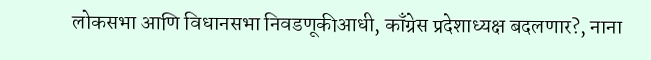लोकसभा आणि विधानसभा निवडणूकीआधी, काँग्रेस प्रदेशाध्यक्ष बदलणार?, नाना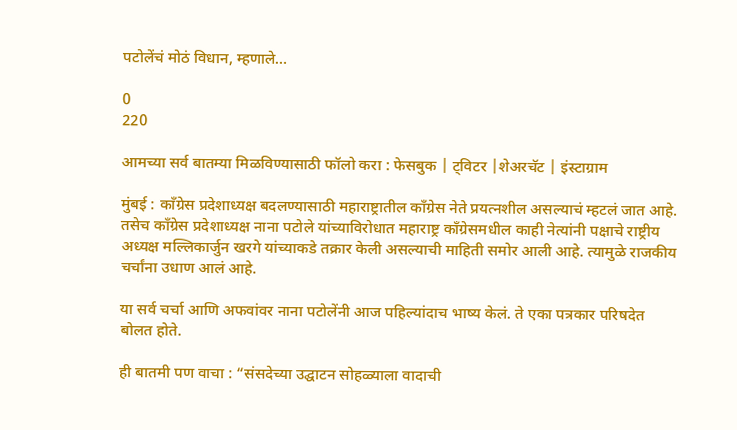पटोलेंचं मोठं विधान, म्हणाले…

0
220

आमच्या सर्व बातम्या मिळविण्यासाठी फॉलो करा : फेसबुक | ट्विटर |शेअरचॅट | इंस्टाग्राम

मुंबई : काँग्रेस प्रदेशाध्यक्ष बदलण्यासाठी महाराष्ट्रातील काँग्रेस नेते प्रयत्नशील असल्याचं म्हटलं जात आहे. तसेच काँग्रेस प्रदेशाध्यक्ष नाना पटोले यांच्याविरोधात महाराष्ट्र काँग्रेसमधील काही नेत्यांनी पक्षाचे राष्ट्रीय अध्यक्ष मल्लिकार्जुन खरगे यांच्याकडे तक्रार केली असल्याची माहिती समोर आली आहे. त्यामुळे राजकीय चर्चांना उधाण आलं आहे.

या सर्व चर्चा आणि अफवांवर नाना पटोलेंनी आज पहिल्यांदाच भाष्य केलं. ते एका पत्रकार परिषदेत बोलत होते.

ही बातमी पण वाचा : “संसदेच्या उद्घाटन सोहळ्याला वादाची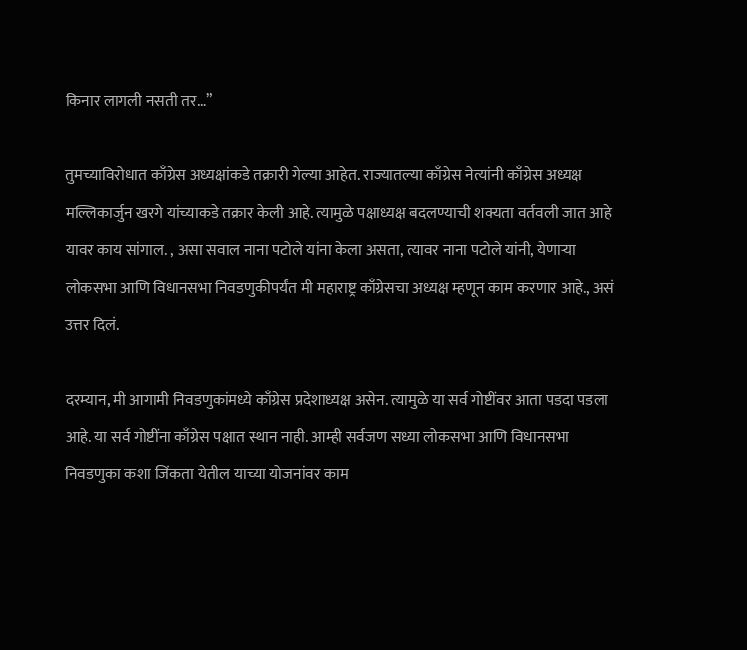किनार लागली नसती तर…”

तुमच्याविरोधात काँग्रेस अध्यक्षांकडे तक्रारी गेल्या आहेत. राज्यातल्या काँग्रेस नेत्यांनी काँग्रेस अध्यक्ष मल्लिकार्जुन खरगे यांच्याकडे तक्रार केली आहे. त्यामुळे पक्षाध्यक्ष बदलण्याची शक्यता वर्तवली जात आहे यावर काय सांगाल. , असा सवाल नाना पटोले यांना केला असता, त्यावर नाना पटोले यांनी, येणाऱ्या लोकसभा आणि विधानसभा निवडणुकीपर्यंत मी महाराष्ट्र काँग्रेसचा अध्यक्ष म्हणून काम करणार आहे., असं उत्तर दिलं.

दरम्यान, मी आगामी निवडणुकांमध्ये काँग्रेस प्रदेशाध्यक्ष असेन. त्यामुळे या सर्व गोष्टींवर आता पडदा पडला आहे. या सर्व गोष्टींना काँग्रेस पक्षात स्थान नाही. आम्ही सर्वजण सध्या लोकसभा आणि विधानसभा निवडणुका कशा जिंकता येतील याच्या योजनांवर काम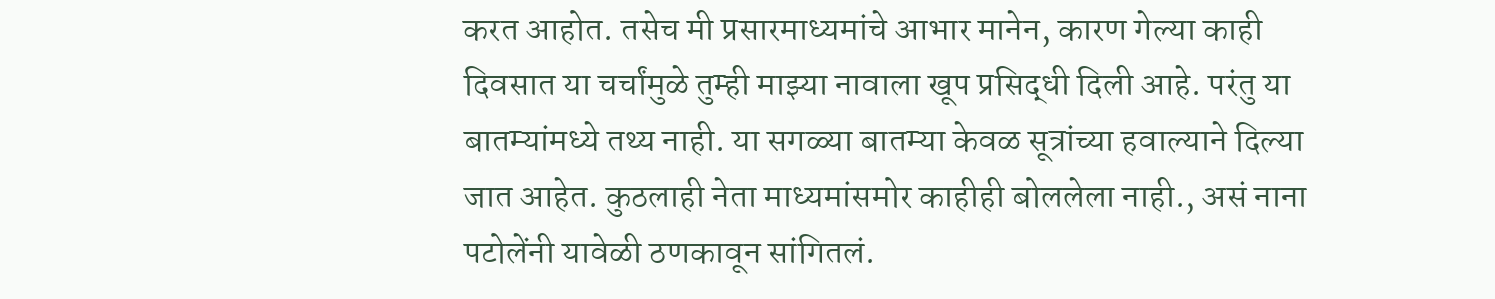करत आहोत. तसेच मी प्रसारमाध्यमांचे आभार मानेन, कारण गेल्या काही दिवसात या चर्चांमुळे तुम्ही माझ्या नावाला खूप प्रसिद्धी दिली आहे. परंतु या बातम्यांमध्ये तथ्य नाही. या सगळ्या बातम्या केवळ सूत्रांच्या हवाल्याने दिल्या जात आहेत. कुठलाही नेता माध्यमांसमोर काहीही बोललेला नाही., असं नाना पटोलेंनी यावेळी ठणकावून सांगितलं.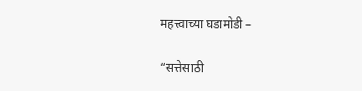महत्त्वाच्या घडामोडी –

“सत्तेसाठी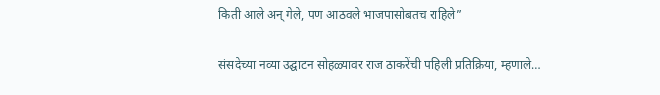किती आले अन् गेले, पण आठवले भाजपासोबतच राहिले”

संसदेच्या नव्या उद्घाटन सोहळ्यावर राज ठाकरेंची पहिली प्रतिक्रिया, म्हणाले…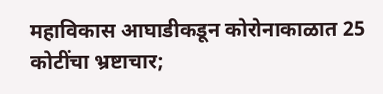महाविकास आघाडीकडून कोरोनाकाळात 25 कोटींचा भ्रष्टाचार;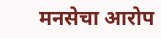मनसेचा आरोप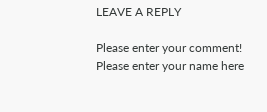LEAVE A REPLY

Please enter your comment!
Please enter your name here